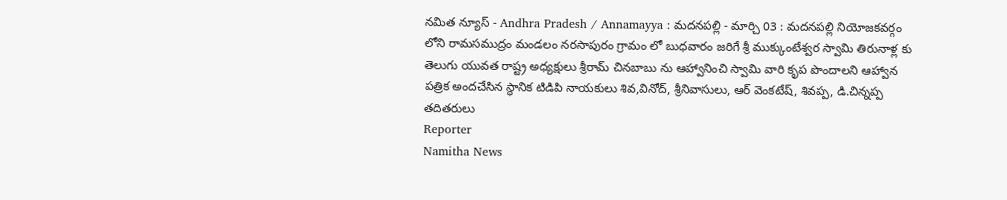నమిత న్యూస్ - Andhra Pradesh / Annamayya : మదనపల్లి - మార్చి 03 : మదనపల్లి నియోజకవర్గం లోని రామసముద్రం మండలం నరసాపురం గ్రామం లో బుధవారం జరిగే శ్రీ ముక్కుంటేశ్వర స్వామి తిరునాళ్ల కు తెలుగు యువత రాష్ట్ర అధ్యక్షులు శ్రీరామ్ చినబాబు ను ఆహ్వానించి స్వామి వారి కృప పొందాలని ఆహ్వాన పత్రిక అందచేసిన స్థానిక టిడిపి నాయకులు శివ,వినోద్, శ్రీనివాసులు, ఆర్ వెంకటేష్, శివప్ప, డి.చిన్నప్ప తదితరులు
Reporter
Namitha News